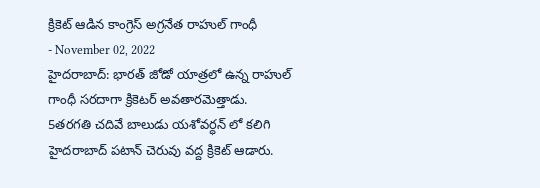క్రికెట్ ఆడిన కాంగ్రెస్ అగ్రనేత రాహుల్ గాంధీ
- November 02, 2022
హైదరాబాద్: భారత్ జోడో యాత్రలో ఉన్న రాహుల్ గాంధీ సరదాగా క్రికెటర్ అవతారమెత్తాడు. 5తరగతి చదివే బాలుడు యశోవర్ధన్ లో కలిగి హైదరాబాద్ పటాన్ చెరువు వద్ద క్రికెట్ ఆడారు.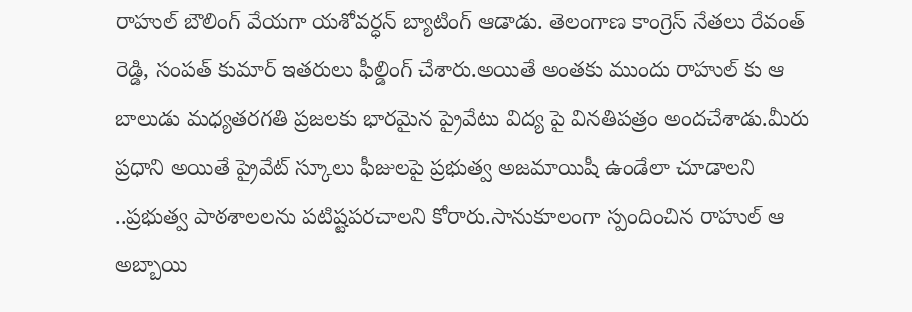రాహుల్ బౌలింగ్ వేయగా యశోవర్ధన్ బ్యాటింగ్ ఆడాడు. తెలంగాణ కాంగ్రెస్ నేతలు రేవంత్ రెడ్డి, సంపత్ కుమార్ ఇతరులు ఫీల్డింగ్ చేశారు.అయితే అంతకు ముందు రాహుల్ కు ఆ బాలుడు మధ్యతరగతి ప్రజలకు భారమైన ప్రైవేటు విద్య పై వినతిపత్రం అందచేశాడు.మీరు ప్రధాని అయితే ప్రైవేట్ స్కూలు ఫీజులపై ప్రభుత్వ అజమాయిషీ ఉండేలా చూడాలని ..ప్రభుత్వ పాఠశాలలను పటిష్టపరచాలని కోరారు.సానుకూలంగా స్పందించిన రాహుల్ ఆ అబ్బాయి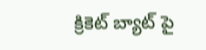క్రికెట్ బ్యాట్ పై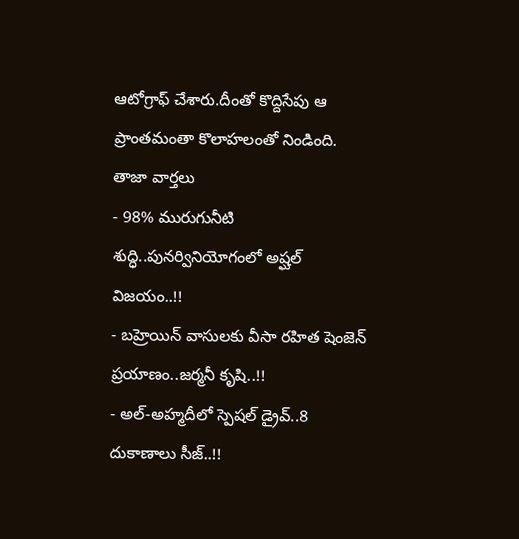ఆటోగ్రాఫ్ చేశారు.దీంతో కొద్దిసేపు ఆ ప్రాంతమంతా కొలాహలంతో నిండింది.
తాజా వార్తలు
- 98% మురుగునీటి శుద్ధి..పునర్వినియోగంలో అష్ఘల్ విజయం..!!
- బహ్రెయిన్ వాసులకు వీసా రహిత షెంజెన్ ప్రయాణం..జర్మనీ కృషి..!!
- అల్-అహ్మదీలో స్పెషల్ డ్రైవ్..8 దుకాణాలు సీజ్..!!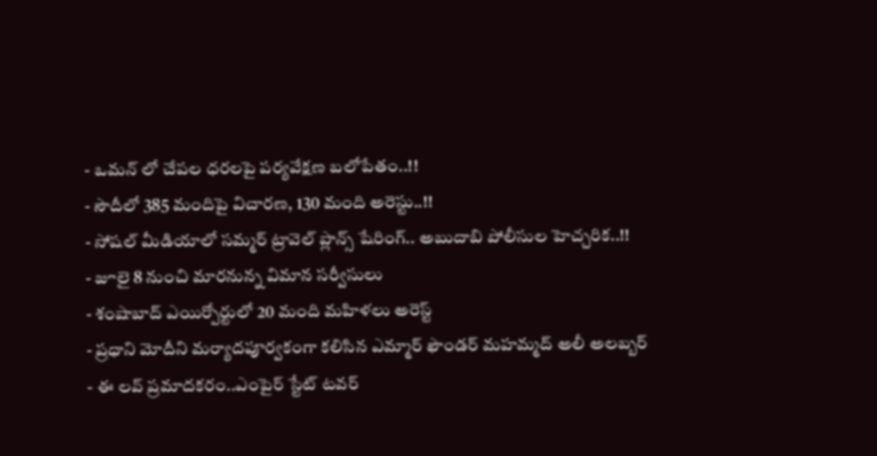- ఒమన్ లో చేపల ధరలపై పర్యవేక్షణ బలోపేతం..!!
- సౌదీలో 385 మందిపై విచారణ, 130 మంది అరెస్టు..!!
- సోషల్ మీడియాలో సమ్మర్ ట్రావెల్ ప్లాన్స్ షేరింగ్.. అబుదాబి పోలీసుల హెచ్చరిక..!!
- జూలై 8 నుంచి మారనున్న విమాన సర్వీసులు
- శంషాబాద్ ఎయిర్పోర్టులో 20 మంది మహిళలు అరెస్ట్
- ప్రధాని మోదీని మర్యాదపూర్వకంగా కలిసిన ఎమ్మార్ ఫౌండర్ మహమ్మద్ అలీ అలబ్బర్
- ఈ లవ్ ప్రమాదకరం..ఎంపైర్ స్టేట్ టవర్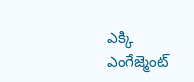ఎక్కి ఎంగేజ్మెంట్